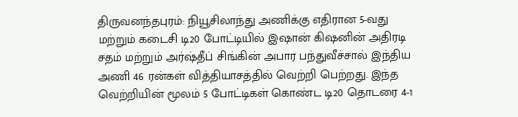திருவனந்தபுரம்: நியூசிலாந்து அணிக்கு எதிரான 5-வது மற்றும் கடைசி டி20 போட்டியில் இஷான் கிஷனின் அதிரடி சதம் மற்றும் அர்ஷ்தீப் சிங்கின் அபார பந்துவீச்சால் இந்திய அணி 46 ரன்கள் வித்தியாசத்தில் வெற்றி பெற்றது. இந்த வெற்றியின் மூலம் 5 போட்டிகள் கொண்ட டி20 தொடரை 4-1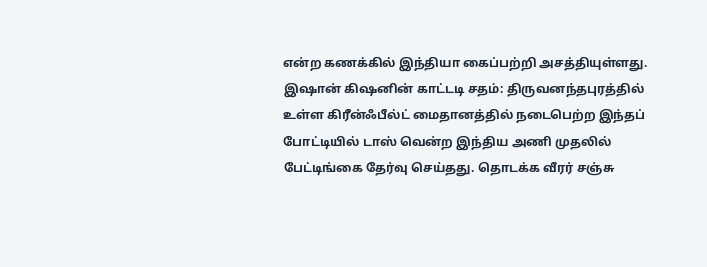என்ற கணக்கில் இந்தியா கைப்பற்றி அசத்தியுள்ளது.
இஷான் கிஷனின் காட்டடி சதம்: திருவனந்தபுரத்தில் உள்ள கிரீன்ஃபீல்ட் மைதானத்தில் நடைபெற்ற இந்தப் போட்டியில் டாஸ் வென்ற இந்திய அணி முதலில் பேட்டிங்கை தேர்வு செய்தது. தொடக்க வீரர் சஞ்சு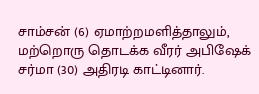சாம்சன் (6) ஏமாற்றமளித்தாலும், மற்றொரு தொடக்க வீரர் அபிஷேக் சர்மா (30) அதிரடி காட்டினார்.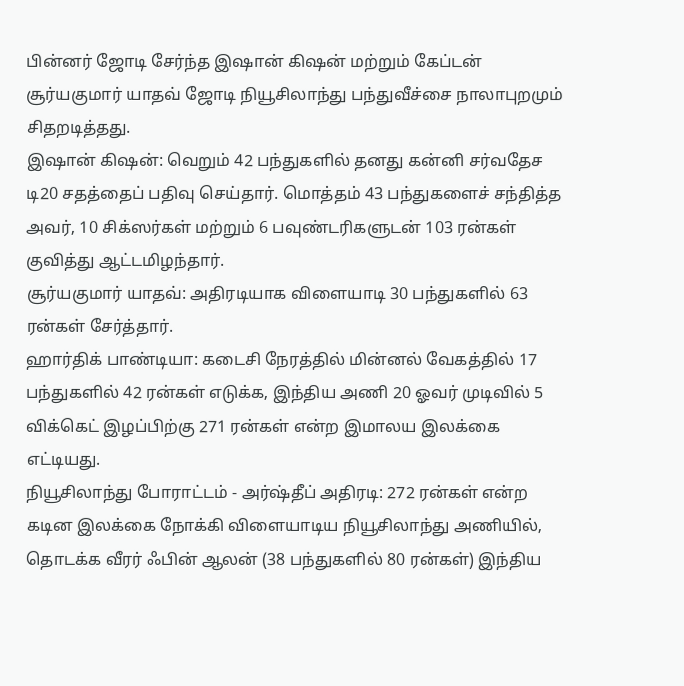பின்னர் ஜோடி சேர்ந்த இஷான் கிஷன் மற்றும் கேப்டன் சூர்யகுமார் யாதவ் ஜோடி நியூசிலாந்து பந்துவீச்சை நாலாபுறமும் சிதறடித்தது.
இஷான் கிஷன்: வெறும் 42 பந்துகளில் தனது கன்னி சர்வதேச டி20 சதத்தைப் பதிவு செய்தார். மொத்தம் 43 பந்துகளைச் சந்தித்த அவர், 10 சிக்ஸர்கள் மற்றும் 6 பவுண்டரிகளுடன் 103 ரன்கள் குவித்து ஆட்டமிழந்தார்.
சூர்யகுமார் யாதவ்: அதிரடியாக விளையாடி 30 பந்துகளில் 63 ரன்கள் சேர்த்தார்.
ஹார்திக் பாண்டியா: கடைசி நேரத்தில் மின்னல் வேகத்தில் 17 பந்துகளில் 42 ரன்கள் எடுக்க, இந்திய அணி 20 ஓவர் முடிவில் 5 விக்கெட் இழப்பிற்கு 271 ரன்கள் என்ற இமாலய இலக்கை எட்டியது.
நியூசிலாந்து போராட்டம் - அர்ஷ்தீப் அதிரடி: 272 ரன்கள் என்ற கடின இலக்கை நோக்கி விளையாடிய நியூசிலாந்து அணியில், தொடக்க வீரர் ஃபின் ஆலன் (38 பந்துகளில் 80 ரன்கள்) இந்திய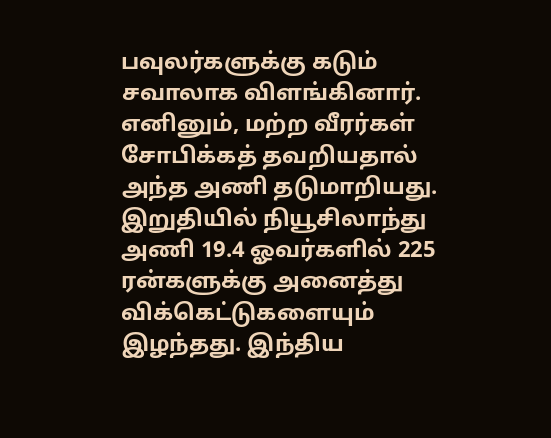பவுலர்களுக்கு கடும் சவாலாக விளங்கினார். எனினும், மற்ற வீரர்கள் சோபிக்கத் தவறியதால் அந்த அணி தடுமாறியது.
இறுதியில் நியூசிலாந்து அணி 19.4 ஓவர்களில் 225 ரன்களுக்கு அனைத்து விக்கெட்டுகளையும் இழந்தது. இந்திய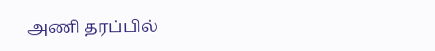அணி தரப்பில்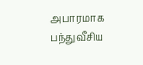அபாரமாக பந்துவீசிய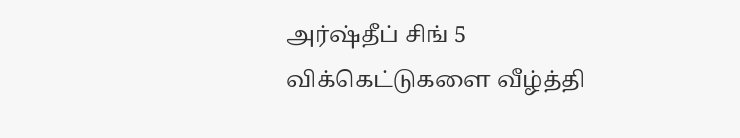அர்ஷ்தீப் சிங் 5 விக்கெட்டுகளை வீழ்த்தி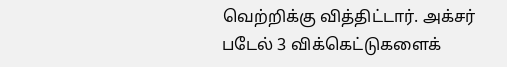வெற்றிக்கு வித்திட்டார். அக்சர் படேல் 3 விக்கெட்டுகளைக்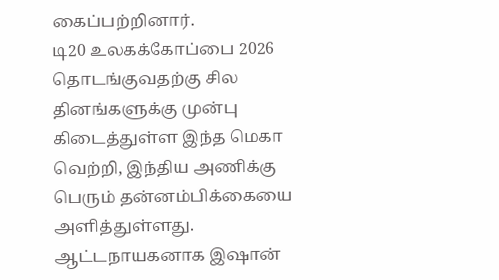கைப்பற்றினார்.
டி20 உலகக்கோப்பை 2026 தொடங்குவதற்கு சில தினங்களுக்கு முன்பு கிடைத்துள்ள இந்த மெகா வெற்றி, இந்திய அணிக்கு பெரும் தன்னம்பிக்கையை அளித்துள்ளது. ஆட்டநாயகனாக இஷான்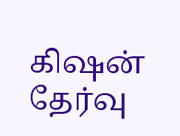கிஷன் தேர்வு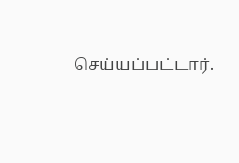செய்யப்பட்டார்.